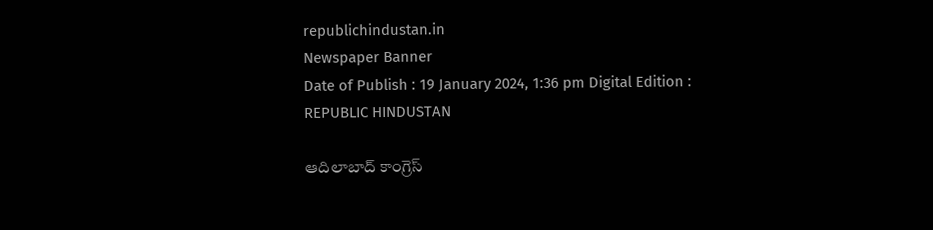republichindustan.in
Newspaper Banner
Date of Publish : 19 January 2024, 1:36 pm Digital Edition : REPUBLIC HINDUSTAN

ఆదిలాబాద్ కాంగ్రెస్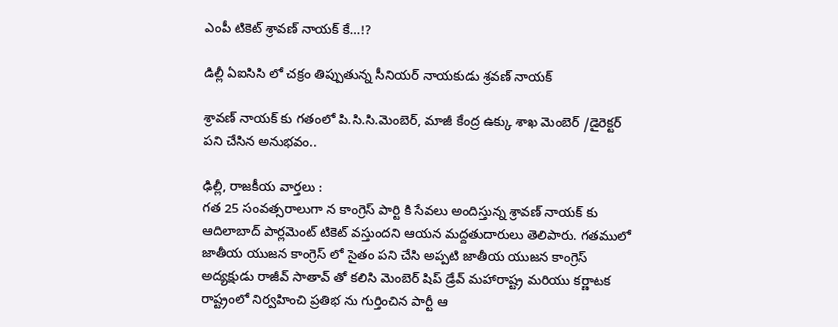ఎంపీ టికెట్ శ్రావణ్ నాయక్ కే…!?

డిల్లీ ఏఐసిసి లో చక్రం తిప్పుతున్న సీనియర్ నాయకుడు శ్రవణ్ నాయక్

శ్రావణ్ నాయక్ కు గతంలో పి.సి.సి.మెంబెర్, మాజీ కేంద్ర ఉక్కు శాఖ మెంబెర్ /డైరెక్టర్ పని చేసిన అనుభవం..

ఢిల్లీ, రాజకీయ వార్తలు :
గత 25 సంవత్సరాలుగా న కాంగ్రెస్ పార్టి కి సేవలు అందిస్తున్న శ్రావణ్ నాయక్ కు ఆదిలాబాద్ పార్లమెంట్ టికెట్ వస్తుందని ఆయన మద్దతుదారులు తెలిపారు. గతములో జాతీయ యుజన కాంగ్రెస్ లో సైతం పని చేసి అప్పటి జాతీయ యుజన కాంగ్రెస్ అద్యక్షుడు రాజీవ్ సాతావ్ తో కలిసి మెంబెర్ షిప్ డ్రేవ్ మహారాష్ట్ర మరియు కర్ణాటక రాష్ట్రంలో నిర్వహించి ప్రతిభ ను గుర్తించిన పార్టీ ఆ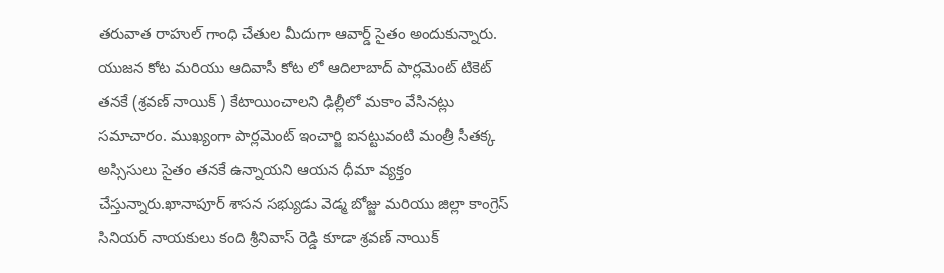తరువాత రాహుల్ గాంధి చేతుల మీదుగా ఆవార్డ్ సైతం అందుకున్నారు.
యుజన కోట మరియు ఆదివాసీ కోట లో ఆదిలాబాద్ పార్లమెంట్ టికెట్ తనకే (శ్రవణ్ నాయిక్ ) కేటాయించాలని ఢిల్లీలో మకాం వేసినట్లు సమాచారం. ముఖ్యంగా పార్లమెంట్ ఇంచార్జి ఐనట్టువంటి మంత్రీ సీతక్క అస్సిసులు సైతం తనకే ఉన్నాయని ఆయన ధీమా వ్యక్తం చేస్తున్నారు.ఖానాపూర్ శాసన సభ్యుడు వెడ్మ బోజ్జు మరియు జిల్లా కాంగ్రెస్ సినియర్ నాయకులు కంది శ్రీనివాస్ రెడ్డి కూడా శ్రవణ్ నాయిక్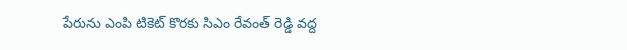పేరును ఎంపి టికెట్ కొరకు సిఎం రేవంత్ రెడ్డి వద్ద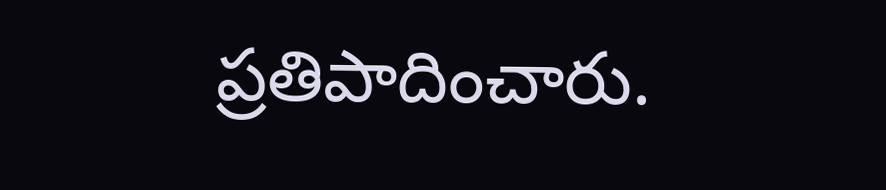ప్రతిపాదించారు.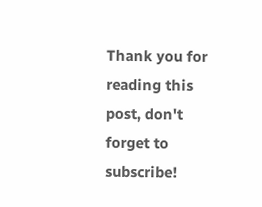Thank you for reading this post, don't forget to subscribe!